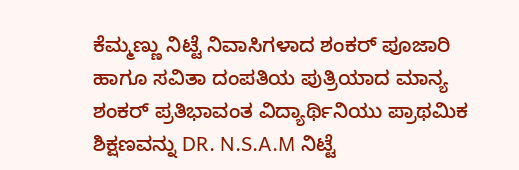ಕೆಮ್ಮಣ್ಣು ನಿಟ್ಟೆ ನಿವಾಸಿಗಳಾದ ಶಂಕರ್ ಪೂಜಾರಿ ಹಾಗೂ ಸವಿತಾ ದಂಪತಿಯ ಪುತ್ರಿಯಾದ ಮಾನ್ಯ ಶಂಕರ್ ಪ್ರತಿಭಾವಂತ ವಿದ್ಯಾರ್ಥಿನಿಯು ಪ್ರಾಥಮಿಕ ಶಿಕ್ಷಣವನ್ನು DR. N.S.A.M ನಿಟ್ಟೆ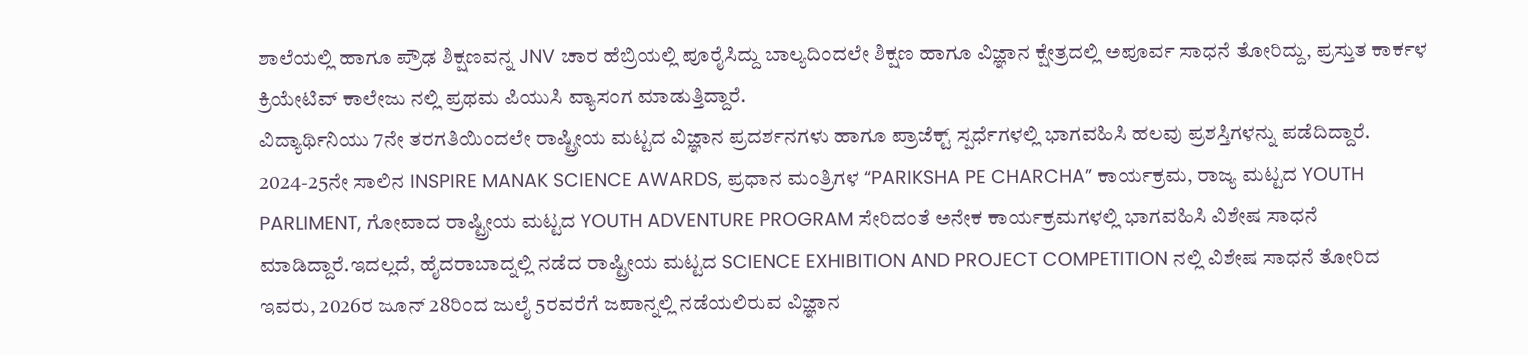ಶಾಲೆಯಲ್ಲಿ ಹಾಗೂ ಪ್ರೌಢ ಶಿಕ್ಷಣವನ್ನ JNV ಚಾರ ಹೆಬ್ರಿಯಲ್ಲಿ ಪೂರೈಸಿದ್ದು ಬಾಲ್ಯದಿಂದಲೇ ಶಿಕ್ಷಣ ಹಾಗೂ ವಿಜ್ಞಾನ ಕ್ಷೇತ್ರದಲ್ಲಿ ಅಪೂರ್ವ ಸಾಧನೆ ತೋರಿದ್ದು, ಪ್ರಸ್ತುತ ಕಾರ್ಕಳ ಕ್ರಿಯೇಟಿವ್ ಕಾಲೇಜು ನಲ್ಲಿ ಪ್ರಥಮ ಪಿಯುಸಿ ವ್ಯಾಸಂಗ ಮಾಡುತ್ತಿದ್ದಾರೆ.
ವಿದ್ಯಾರ್ಥಿನಿಯು 7ನೇ ತರಗತಿಯಿಂದಲೇ ರಾಷ್ಟ್ರೀಯ ಮಟ್ಟದ ವಿಜ್ಞಾನ ಪ್ರದರ್ಶನಗಳು ಹಾಗೂ ಪ್ರಾಜೆಕ್ಟ್ ಸ್ಪರ್ಧೆಗಳಲ್ಲಿ ಭಾಗವಹಿಸಿ ಹಲವು ಪ್ರಶಸ್ತಿಗಳನ್ನು ಪಡೆದಿದ್ದಾರೆ. 2024-25ನೇ ಸಾಲಿನ INSPIRE MANAK SCIENCE AWARDS, ಪ್ರಧಾನ ಮಂತ್ರಿಗಳ “PARIKSHA PE CHARCHA” ಕಾರ್ಯಕ್ರಮ, ರಾಜ್ಯ ಮಟ್ಟದ YOUTH PARLIMENT, ಗೋವಾದ ರಾಷ್ಟ್ರೀಯ ಮಟ್ಟದ YOUTH ADVENTURE PROGRAM ಸೇರಿದಂತೆ ಅನೇಕ ಕಾರ್ಯಕ್ರಮಗಳಲ್ಲಿ ಭಾಗವಹಿಸಿ ವಿಶೇಷ ಸಾಧನೆ ಮಾಡಿದ್ದಾರೆ.ಇದಲ್ಲದೆ, ಹೈದರಾಬಾದ್ನಲ್ಲಿ ನಡೆದ ರಾಷ್ಟ್ರೀಯ ಮಟ್ಟದ SCIENCE EXHIBITION AND PROJECT COMPETITION ನಲ್ಲಿ ವಿಶೇಷ ಸಾಧನೆ ತೋರಿದ ಇವರು, 2026ರ ಜೂನ್ 28ರಿಂದ ಜುಲೈ 5ರವರೆಗೆ ಜಪಾನ್ನಲ್ಲಿ ನಡೆಯಲಿರುವ ವಿಜ್ಞಾನ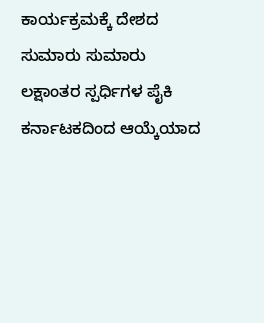ಕಾರ್ಯಕ್ರಮಕ್ಕೆ ದೇಶದ ಸುಮಾರು ಸುಮಾರು ಲಕ್ಷಾಂತರ ಸ್ಪರ್ಧಿಗಳ ಪೈಕಿ ಕರ್ನಾಟಕದಿಂದ ಆಯ್ಕೆಯಾದ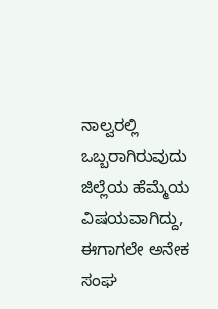ನಾಲ್ವರಲ್ಲಿ ಒಬ್ಬರಾಗಿರುವುದು ಜಿಲ್ಲೆಯ ಹೆಮ್ಮೆಯ ವಿಷಯವಾಗಿದ್ದು, ಈಗಾಗಲೇ ಅನೇಕ ಸಂಘ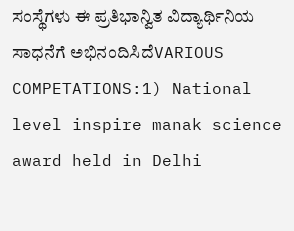ಸಂಸ್ಥೆಗಳು ಈ ಪ್ರತಿಭಾನ್ವಿತ ವಿದ್ಯಾರ್ಥಿನಿಯ ಸಾಧನೆಗೆ ಅಭಿನಂದಿಸಿದೆVARIOUS COMPETATIONS:1) National level inspire manak science award held in Delhi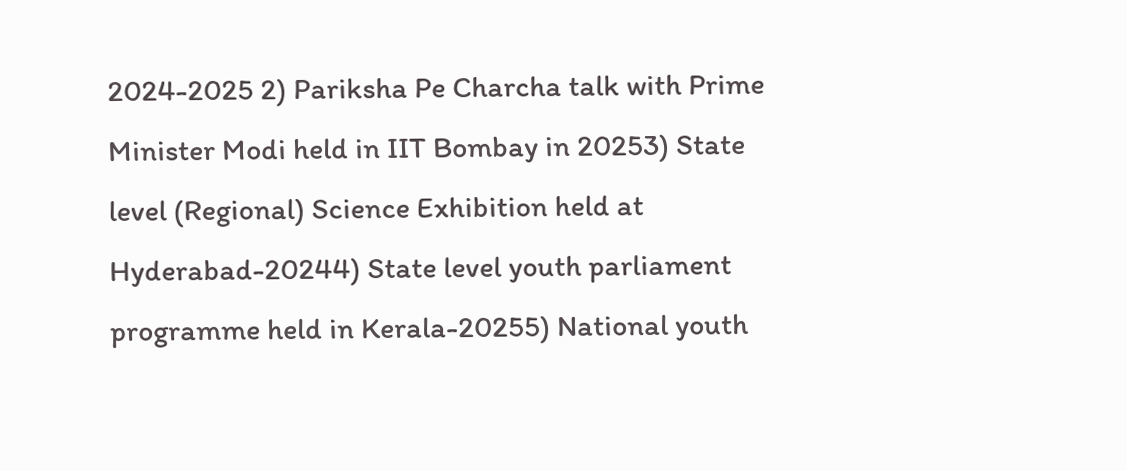2024-2025 2) Pariksha Pe Charcha talk with Prime Minister Modi held in IIT Bombay in 20253) State level (Regional) Science Exhibition held at Hyderabad-20244) State level youth parliament programme held in Kerala-20255) National youth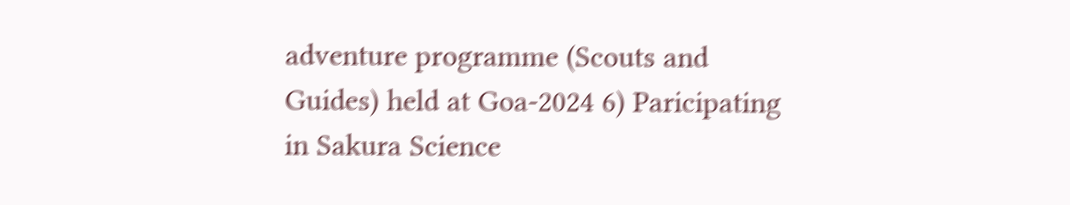adventure programme (Scouts and Guides) held at Goa-2024 6) Paricipating in Sakura Science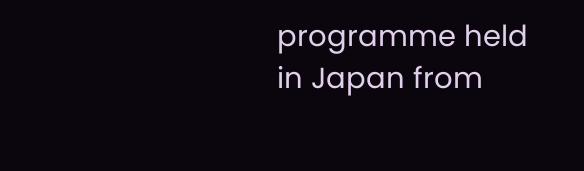programme held in Japan from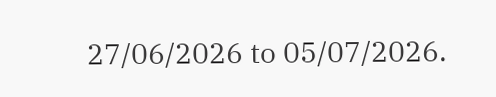27/06/2026 to 05/07/2026.